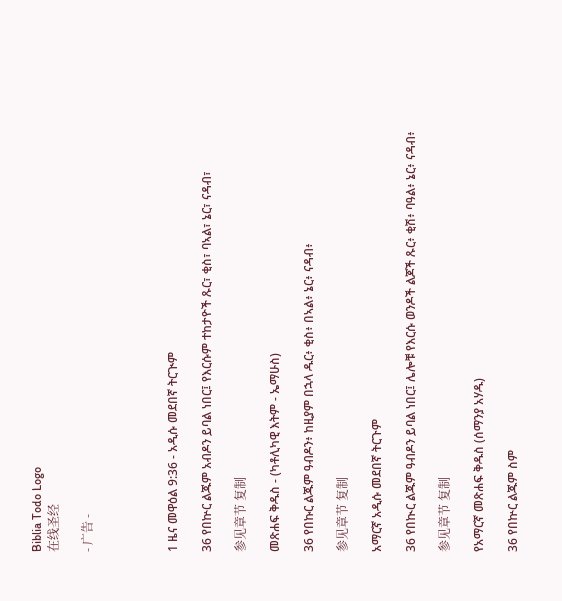Biblia Todo Logo
在线圣经

- 广告 -




1 ዜና መዋዕል 9:36 - አዲሱ መደበኛ ትርጒም

36 የበኵር ልጁም አብዶን ይባል ነበር፤ የእርሱም ተከታዮች ጹር፣ ቂስ፣ ባኣል፣ ኔር፣ ናዳብ፣

参见章节 复制

መጽሐፍ ቅዱስ - (ካቶሊካዊ እትም - ኤማሁስ)

36 የበኩር ልጁም ዓብዶን፥ ከዚያም በኋላ ዱር፥ ቂስ፥ በኣል፥ ኔር፥ ናዳብ፥

参见章节 复制

አማርኛ አዲሱ መደበኛ ትርጉም

36 የበኲር ልጁም ዓብዶን ይባል ነበር፤ ሌሎቹ የእርሱ ወንዶች ልጆች ጹር፥ ቂሽ፥ ባዓል፥ ኔር፥ ናዳብ፥

参见章节 复制

የአማርኛ መጽሐፍ ቅዱስ (ሰማንያ አሃዱ)

36 የበኵር ልጁም ስም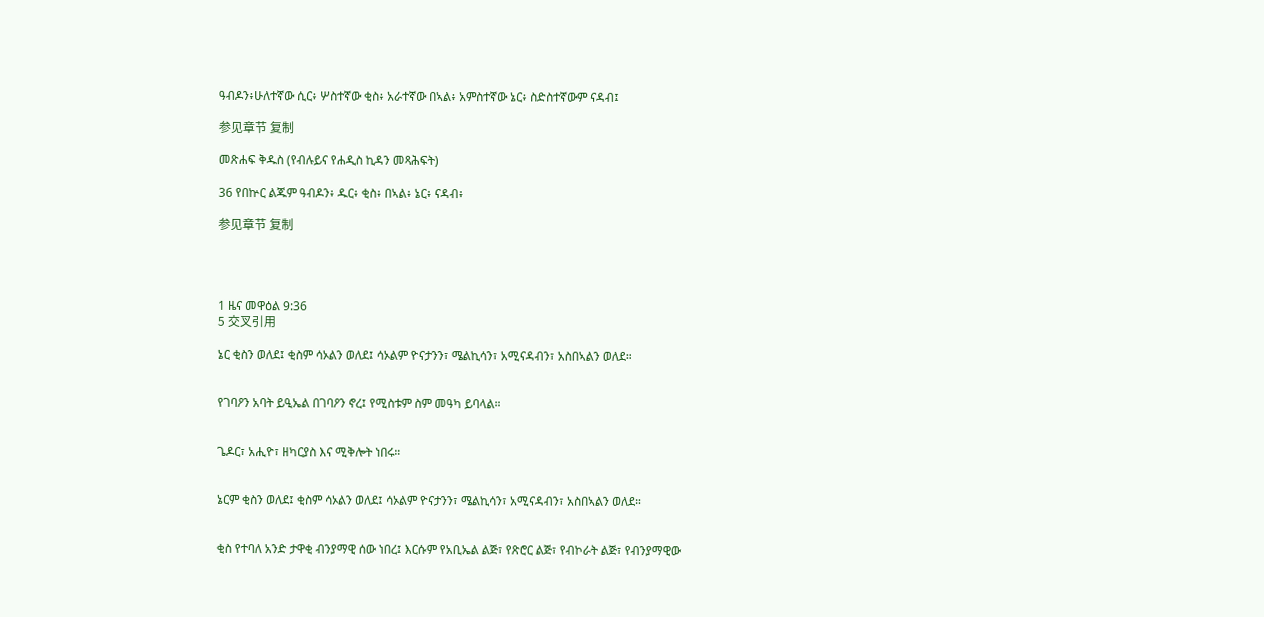ዓብዶን፥ሁለተኛው ሲር፥ ሦስተኛው ቂስ፥ አራተኛው በኣል፥ አምስተኛው ኔር፥ ስድስተኛውም ናዳብ፤

参见章节 复制

መጽሐፍ ቅዱስ (የብሉይና የሐዲስ ኪዳን መጻሕፍት)

36 የበኵር ልጁም ዓብዶን፥ ዱር፥ ቂስ፥ በኣል፥ ኔር፥ ናዳብ፥

参见章节 复制




1 ዜና መዋዕል 9:36
5 交叉引用

ኔር ቂስን ወለደ፤ ቂስም ሳኦልን ወለደ፤ ሳኦልም ዮናታንን፣ ሜልኪሳን፣ አሚናዳብን፣ አስበኣልን ወለደ።


የገባዖን አባት ይዒኤል በገባዖን ኖረ፤ የሚስቱም ስም መዓካ ይባላል።


ጌዶር፣ አሒዮ፣ ዘካርያስ እና ሚቅሎት ነበሩ።


ኔርም ቂስን ወለደ፤ ቂስም ሳኦልን ወለደ፤ ሳኦልም ዮናታንን፣ ሜልኪሳን፣ አሚናዳብን፣ አስበኣልን ወለደ።


ቂስ የተባለ አንድ ታዋቂ ብንያማዊ ሰው ነበረ፤ እርሱም የአቢኤል ልጅ፣ የጽሮር ልጅ፣ የብኮራት ልጅ፣ የብንያማዊው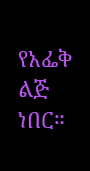የአፌቅ ልጅ ነበር።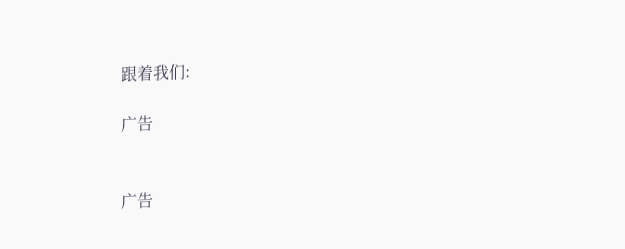跟着我们:

广告


广告